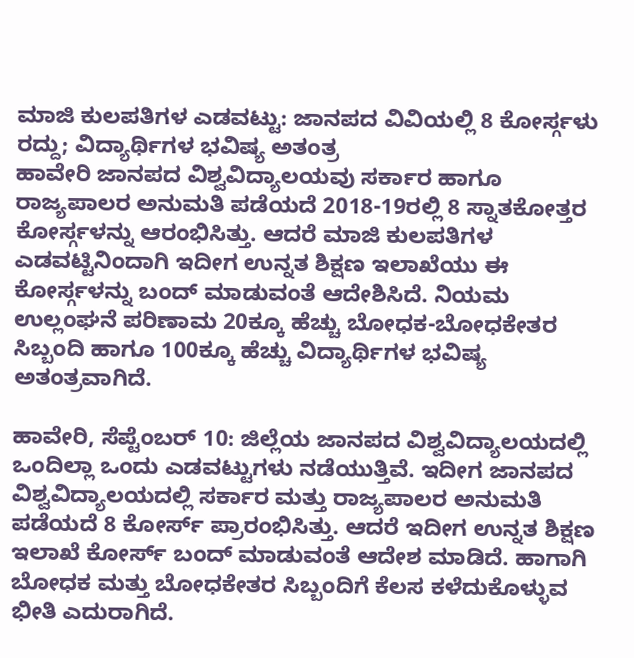ಮಾಜಿ ಕುಲಪತಿಗಳ ಎಡವಟ್ಟು: ಜಾನಪದ ವಿವಿಯಲ್ಲಿ 8 ಕೋರ್ಸ್ಗಳು ರದ್ದು; ವಿದ್ಯಾರ್ಥಿಗಳ ಭವಿಷ್ಯ ಅತಂತ್ರ
ಹಾವೇರಿ ಜಾನಪದ ವಿಶ್ವವಿದ್ಯಾಲಯವು ಸರ್ಕಾರ ಹಾಗೂ ರಾಜ್ಯಪಾಲರ ಅನುಮತಿ ಪಡೆಯದೆ 2018-19ರಲ್ಲಿ 8 ಸ್ನಾತಕೋತ್ತರ ಕೋರ್ಸ್ಗಳನ್ನು ಆರಂಭಿಸಿತ್ತು. ಆದರೆ ಮಾಜಿ ಕುಲಪತಿಗಳ ಎಡವಟ್ಟಿನಿಂದಾಗಿ ಇದೀಗ ಉನ್ನತ ಶಿಕ್ಷಣ ಇಲಾಖೆಯು ಈ ಕೋರ್ಸ್ಗಳನ್ನು ಬಂದ್ ಮಾಡುವಂತೆ ಆದೇಶಿಸಿದೆ. ನಿಯಮ ಉಲ್ಲಂಘನೆ ಪರಿಣಾಮ 20ಕ್ಕೂ ಹೆಚ್ಚು ಬೋಧಕ-ಬೋಧಕೇತರ ಸಿಬ್ಬಂದಿ ಹಾಗೂ 100ಕ್ಕೂ ಹೆಚ್ಚು ವಿದ್ಯಾರ್ಥಿಗಳ ಭವಿಷ್ಯ ಅತಂತ್ರವಾಗಿದೆ.

ಹಾವೇರಿ, ಸೆಪ್ಟೆಂಬರ್ 10: ಜಿಲ್ಲೆಯ ಜಾನಪದ ವಿಶ್ವವಿದ್ಯಾಲಯದಲ್ಲಿ ಒಂದಿಲ್ಲಾ ಒಂದು ಎಡವಟ್ಟುಗಳು ನಡೆಯುತ್ತಿವೆ. ಇದೀಗ ಜಾನಪದ ವಿಶ್ವವಿದ್ಯಾಲಯದಲ್ಲಿ ಸರ್ಕಾರ ಮತ್ತು ರಾಜ್ಯಪಾಲರ ಅನುಮತಿ ಪಡೆಯದೆ 8 ಕೋರ್ಸ್ ಪ್ರಾರಂಭಿಸಿತ್ತು. ಆದರೆ ಇದೀಗ ಉನ್ನತ ಶಿಕ್ಷಣ ಇಲಾಖೆ ಕೋರ್ಸ್ ಬಂದ್ ಮಾಡುವಂತೆ ಆದೇಶ ಮಾಡಿದೆ. ಹಾಗಾಗಿ ಬೋಧಕ ಮತ್ತು ಬೋಧಕೇತರ ಸಿಬ್ಬಂದಿಗೆ ಕೆಲಸ ಕಳೆದುಕೊಳ್ಳುವ ಭೀತಿ ಎದುರಾಗಿದೆ.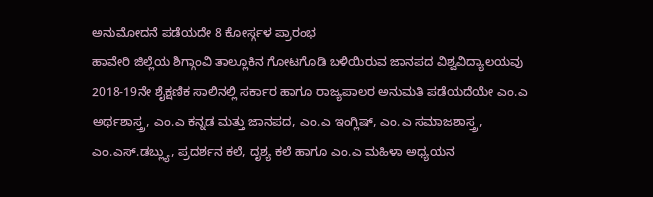ಅನುಮೋದನೆ ಪಡೆಯದೇ 8 ಕೋರ್ಸ್ಗಳ ಪ್ರಾರಂಭ
ಹಾವೇರಿ ಜಿಲ್ಲೆಯ ಶಿಗ್ಗಾಂವಿ ತಾಲ್ಲೂಕಿನ ಗೋಟಗೊಡಿ ಬಳಿಯಿರುವ ಜಾನಪದ ವಿಶ್ವವಿದ್ಯಾಲಯವು 2018-19ನೇ ಶೈಕ್ಷಣಿಕ ಸಾಲಿನಲ್ಲಿ ಸರ್ಕಾರ ಹಾಗೂ ರಾಜ್ಯಪಾಲರ ಅನುಮತಿ ಪಡೆಯದೆಯೇ ಎಂ.ಎ ಅರ್ಥಶಾಸ್ತ್ರ, ಎಂ.ಎ ಕನ್ನಡ ಮತ್ತು ಜಾನಪದ, ಎಂ.ಎ ಇಂಗ್ಲಿಷ್, ಎಂ.ಎ ಸಮಾಜಶಾಸ್ತ್ರ, ಎಂ.ಎಸ್.ಡಬ್ಲ್ಯು, ಪ್ರದರ್ಶನ ಕಲೆ, ದೃಶ್ಯ ಕಲೆ ಹಾಗೂ ಎಂ.ಎ ಮಹಿಳಾ ಅಧ್ಯಯನ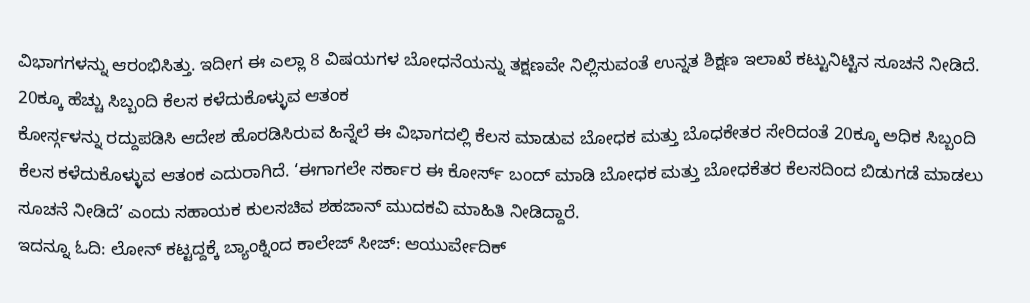ವಿಭಾಗಗಳನ್ನು ಆರಂಭಿಸಿತ್ತು. ಇದೀಗ ಈ ಎಲ್ಲಾ 8 ವಿಷಯಗಳ ಬೋಧನೆಯನ್ನು ತಕ್ಷಣವೇ ನಿಲ್ಲಿಸುವಂತೆ ಉನ್ನತ ಶಿಕ್ಷಣ ಇಲಾಖೆ ಕಟ್ಟುನಿಟ್ಟಿನ ಸೂಚನೆ ನೀಡಿದೆ.
20ಕ್ಕೂ ಹೆಚ್ಚು ಸಿಬ್ಬಂದಿ ಕೆಲಸ ಕಳೆದುಕೊಳ್ಳುವ ಆತಂಕ
ಕೋರ್ಸ್ಗಳನ್ನು ರದ್ದುಪಡಿಸಿ ಆದೇಶ ಹೊರಡಿಸಿರುವ ಹಿನ್ನೆಲೆ ಈ ವಿಭಾಗದಲ್ಲಿ ಕೆಲಸ ಮಾಡುವ ಬೋಧಕ ಮತ್ತು ಬೊಧಕೇತರ ಸೇರಿದಂತೆ 20ಕ್ಕೂ ಅಧಿಕ ಸಿಬ್ಬಂದಿ ಕೆಲಸ ಕಳೆದುಕೊಳ್ಳುವ ಆತಂಕ ಎದುರಾಗಿದೆ. ‘ಈಗಾಗಲೇ ಸರ್ಕಾರ ಈ ಕೋರ್ಸ್ ಬಂದ್ ಮಾಡಿ ಬೋಧಕ ಮತ್ತು ಬೋಧಕೆತರ ಕೆಲಸದಿಂದ ಬಿಡುಗಡೆ ಮಾಡಲು ಸೂಚನೆ ನೀಡಿದೆ’ ಎಂದು ಸಹಾಯಕ ಕುಲಸಚಿವ ಶಹಜಾನ್ ಮುದಕವಿ ಮಾಹಿತಿ ನೀಡಿದ್ದಾರೆ.
ಇದನ್ನೂ ಓದಿ: ಲೋನ್ ಕಟ್ಟದ್ದಕ್ಕೆ ಬ್ಯಾಂಕ್ನಿಂದ ಕಾಲೇಜ್ ಸೀಜ್: ಆಯುರ್ವೇದಿಕ್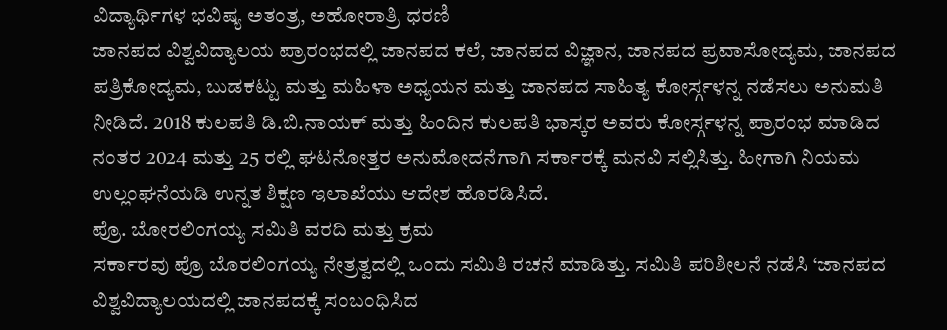ವಿದ್ಯಾರ್ಥಿಗಳ ಭವಿಷ್ಯ ಅತಂತ್ರ, ಅಹೋರಾತ್ರಿ ಧರಣಿ
ಜಾನಪದ ವಿಶ್ವವಿದ್ಯಾಲಯ ಪ್ರಾರಂಭದಲ್ಲಿ ಜಾನಪದ ಕಲೆ, ಜಾನಪದ ವಿಜ್ಞಾನ, ಜಾನಪದ ಪ್ರವಾಸೋದ್ಯಮ, ಜಾನಪದ ಪತ್ರಿಕೋದ್ಯಮ, ಬುಡಕಟ್ಟು ಮತ್ತು ಮಹಿಳಾ ಅಧ್ಯಯನ ಮತ್ತು ಜಾನಪದ ಸಾಹಿತ್ಯ ಕೋರ್ಸ್ಗಳನ್ನ ನಡೆಸಲು ಅನುಮತಿ ನೀಡಿದೆ. 2018 ಕುಲಪತಿ ಡಿ.ಬಿ.ನಾಯಕ್ ಮತ್ತು ಹಿಂದಿನ ಕುಲಪತಿ ಭಾಸ್ಕರ ಅವರು ಕೋರ್ಸ್ಗಳನ್ನ ಪ್ರಾರಂಭ ಮಾಡಿದ ನಂತರ 2024 ಮತ್ತು 25 ರಲ್ಲಿ ಘಟನೋತ್ತರ ಅನುಮೋದನೆಗಾಗಿ ಸರ್ಕಾರಕ್ಕೆ ಮನವಿ ಸಲ್ಲಿಸಿತ್ತು. ಹೀಗಾಗಿ ನಿಯಮ ಉಲ್ಲಂಘನೆಯಡಿ ಉನ್ನತ ಶಿಕ್ಷಣ ಇಲಾಖೆಯು ಆದೇಶ ಹೊರಡಿಸಿದೆ.
ಪ್ರೊ. ಬೋರಲಿಂಗಯ್ಯ ಸಮಿತಿ ವರದಿ ಮತ್ತು ಕ್ರಮ
ಸರ್ಕಾರವು ಪ್ರೊ ಬೊರಲಿಂಗಯ್ಯ ನೇತ್ರತ್ವದಲ್ಲಿ ಒಂದು ಸಮಿತಿ ರಚನೆ ಮಾಡಿತ್ತು. ಸಮಿತಿ ಪರಿಶೀಲನೆ ನಡೆಸಿ ‘ಜಾನಪದ ವಿಶ್ವವಿದ್ಯಾಲಯದಲ್ಲಿ ಜಾನಪದಕ್ಕೆ ಸಂಬಂಧಿಸಿದ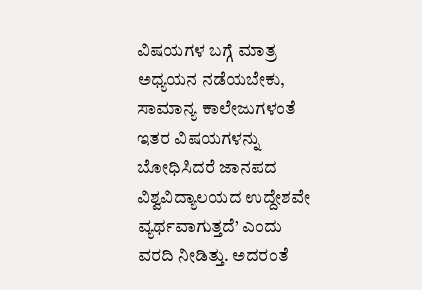ವಿಷಯಗಳ ಬಗ್ಗೆ ಮಾತ್ರ ಅಧ್ಯಯನ ನಡೆಯಬೇಕು, ಸಾಮಾನ್ಯ ಕಾಲೇಜುಗಳಂತೆ ಇತರ ವಿಷಯಗಳನ್ನು ಬೋಧಿಸಿದರೆ ಜಾನಪದ ವಿಶ್ವವಿದ್ಯಾಲಯದ ಉದ್ದೇಶವೇ ವ್ಯರ್ಥವಾಗುತ್ತದೆ’ ಎಂದು ವರದಿ ನೀಡಿತ್ತು. ಅದರಂತೆ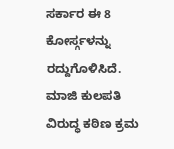ಸರ್ಕಾರ ಈ 8 ಕೋರ್ಸ್ಗಳನ್ನು ರದ್ದುಗೊಳಿಸಿದೆ. ಮಾಜಿ ಕುಲಪತಿ ವಿರುದ್ಧ ಕಠಿಣ ಕ್ರಮ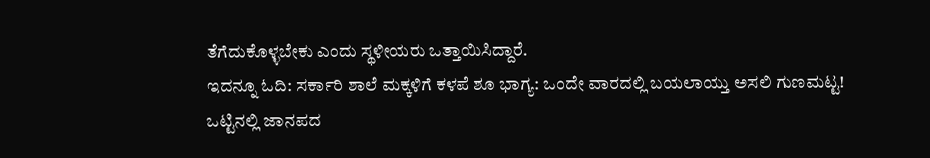ತೆಗೆದುಕೊಳ್ಳಬೇಕು ಎಂದು ಸ್ಥಳೀಯರು ಒತ್ತಾಯಿಸಿದ್ದಾರೆ.
ಇದನ್ನೂ ಓದಿ: ಸರ್ಕಾರಿ ಶಾಲೆ ಮಕ್ಕಳಿಗೆ ಕಳಪೆ ಶೂ ಭಾಗ್ಯ: ಒಂದೇ ವಾರದಲ್ಲಿ ಬಯಲಾಯ್ತು ಅಸಲಿ ಗುಣಮಟ್ಟ!
ಒಟ್ಟಿನಲ್ಲಿ ಜಾನಪದ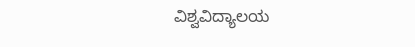ವಿಶ್ವವಿದ್ಯಾಲಯ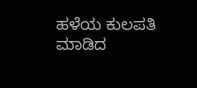ಹಳೆಯ ಕುಲಪತಿ ಮಾಡಿದ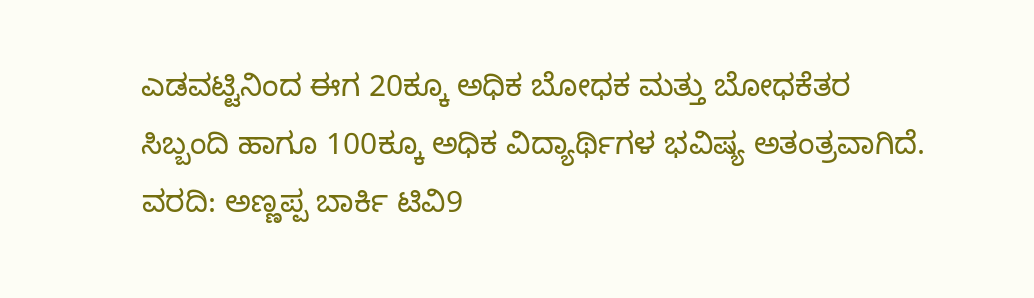ಎಡವಟ್ಟಿನಿಂದ ಈಗ 20ಕ್ಕೂ ಅಧಿಕ ಬೋಧಕ ಮತ್ತು ಬೋಧಕೆತರ ಸಿಬ್ಬಂದಿ ಹಾಗೂ 100ಕ್ಕೂ ಅಧಿಕ ವಿದ್ಯಾರ್ಥಿಗಳ ಭವಿಷ್ಯ ಅತಂತ್ರವಾಗಿದೆ.
ವರದಿ: ಅಣ್ಣಪ್ಪ ಬಾರ್ಕಿ ಟಿವಿ9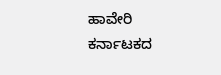ಹಾವೇರಿ
ಕರ್ನಾಟಕದ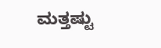ಮತ್ತಷ್ಟು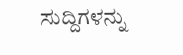ಸುದ್ದಿಗಳನ್ನು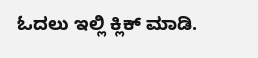ಓದಲು ಇಲ್ಲಿ ಕ್ಲಿಕ್ ಮಾಡಿ.